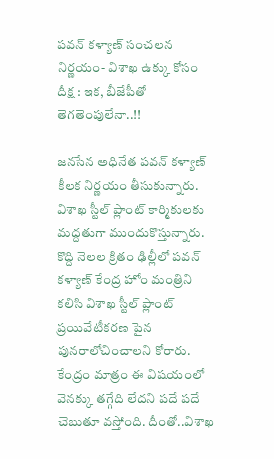పవన్ కళ్యాణ్ సంచలన నిర్ణయం- విశాఖ ఉక్కు కోసం దీక్ష : ఇక, బీజేపీతో తెగతెంపులేనా..!!

జనసేన అధినేత పవన్ కళ్యాణ్ కీలక నిర్ణయం తీసుకున్నారు. విశాఖ స్టీల్ ప్లాంట్ కార్మికులకు మద్దతుగా ముందుకొస్తున్నారు. కొద్ది నెలల క్రితం ఢిల్లీలో పవన్ కళ్యాణ్ కేంద్ర హోం మంత్రిని కలిసి విశాఖ స్టీల్ ప్లాంట్ ప్రయివేటీకరణ పైన పునరాలోచించాలని కోరారు. కేంద్రం మాత్రం ఈ విషయంలో వెనక్కు తగ్గేది లేదని పదే పదే చెబుతూ వస్తోంది. దీంతో..విశాఖ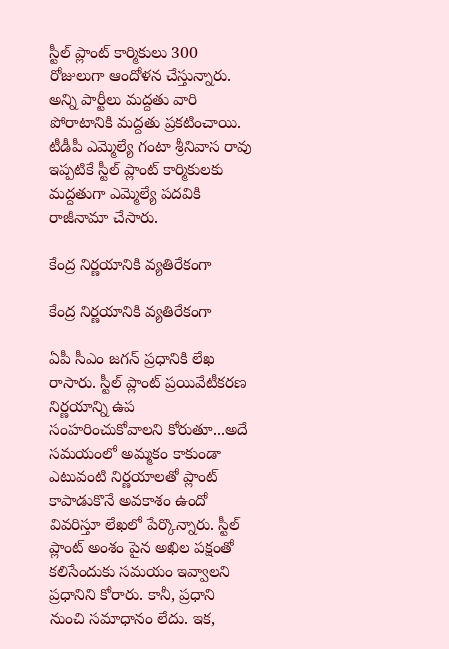స్టీల్ ప్లాంట్ కార్మికులు 300 రోజులుగా ఆందోళన చేస్తున్నారు. అన్ని పార్టీలు మద్దతు వారి పోరాటానికి మద్దతు ప్రకటించాయి. టీడీపీ ఎమ్మెల్యే గంటా శ్రీనివాస రావు ఇప్పటికే స్టీల్ ప్లాంట్ కార్మికులకు మద్దతుగా ఎమ్మెల్యే పదవికి రాజీనామా చేసారు.

కేంద్ర నిర్ణయానికి వ్యతిరేకంగా

కేంద్ర నిర్ణయానికి వ్యతిరేకంగా

ఏపీ సీఎం జగన్ ప్రధానికి లేఖ రాసారు. స్టీల్ ప్లాంట్ ప్రయివేటీకరణ నిర్ణయాన్ని ఉప సంహరించుకోవాలని కోరుతూ...అదే సమయంలో అమ్మకం కాకుండా ఎటువంటి నిర్ణయాలతో ప్లాంట్ కాపాడుకొనే అవకాశం ఉందో వివరిస్తూ లేఖలో పేర్కొన్నారు. స్టీల్ ప్లాంట్ అంశం పైన అఖిల పక్షంతో కలిసేందుకు సమయం ఇవ్వాలని ప్రధానిని కోరారు. కానీ, ప్రధాని నుంచి సమాధానం లేదు. ఇక,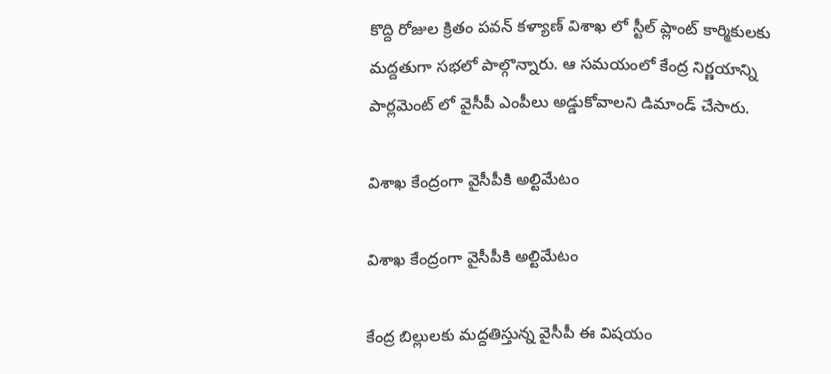కొద్ది రోజుల క్రితం పవన్ కళ్యాణ్ విశాఖ లో స్టీల్ ప్లాంట్ కార్మికులకు మద్దతుగా సభలో పాల్గొన్నారు. ఆ సమయంలో కేంద్ర నిర్ణయాన్ని పార్లమెంట్ లో వైసీపీ ఎంపీలు అడ్డుకోవాలని డిమాండ్ చేసారు.

విశాఖ కేంద్రంగా వైసీపీకి అల్టిమేటం

విశాఖ కేంద్రంగా వైసీపీకి అల్టిమేటం

కేంద్ర బిల్లులకు మద్దతిస్తున్న వైసీపీ ఈ విషయం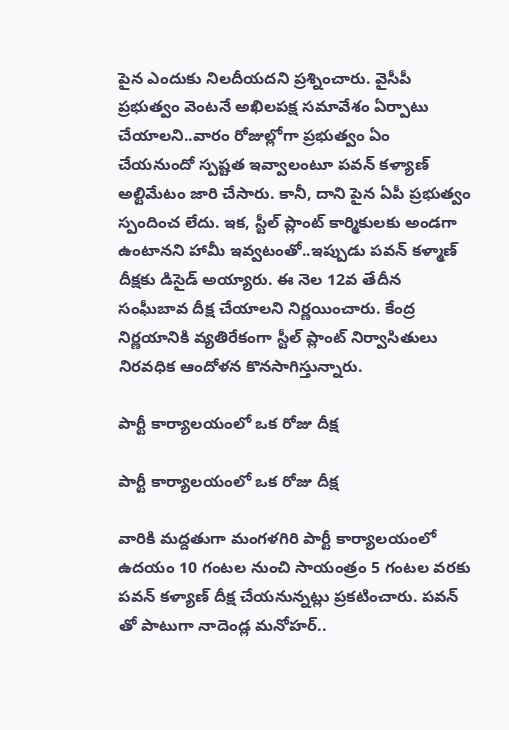పైన ఎందుకు నిలదీయదని ప్రశ్నించారు. వైసీపీ ప్రభుత్వం వెంటనే అఖిలపక్ష సమావేశం ఏర్పాటు చేయాలని..వారం రోజుల్లోగా ప్రభుత్వం ఏం చేయనుందో స్పష్టత ఇవ్వాలంటూ పవన్ కళ్యాణ్ అల్టిమేటం జారి చేసారు. కానీ, దాని పైన ఏపీ ప్రభుత్వం స్పందించ లేదు. ఇక, స్టీల్ ప్లాంట్ కార్మికులకు అండగా ఉంటానని హామీ ఇవ్వటంతో..ఇప్పుడు పవన్ కళ్మాణ్ దీక్షకు డిసైడ్ అయ్యారు. ఈ నెల 12వ తేదీన సంఘీబావ దీక్ష చేయాలని నిర్ణయించారు. కేంద్ర నిర్ణయానికి వ్యతిరేకంగా స్టీల్ ప్లాంట్ నిర్వాసితులు నిరవధిక ఆందోళన కొనసాగిస్తున్నారు.

పార్టీ కార్యాలయంలో ఒక రోజు దీక్ష

పార్టీ కార్యాలయంలో ఒక రోజు దీక్ష

వారికి మద్దతుగా మంగళగిరి పార్టీ కార్యాలయంలో ఉదయం 10 గంటల నుంచి సాయంత్రం 5 గంటల వరకు పవన్ కళ్యాణ్ దీక్ష చేయనున్నట్లు ప్రకటించారు. పవన్ తో పాటుగా నాదెండ్ల మనోహర్..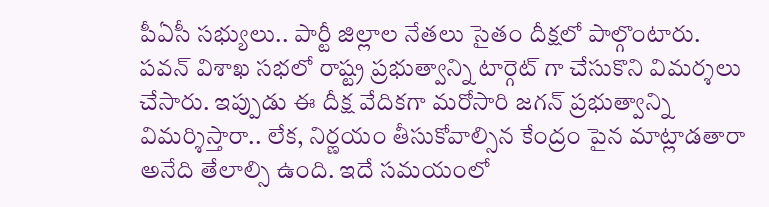పీఏసీ సభ్యులు.. పార్టీ జిల్లాల నేతలు సైతం దీక్షలో పాల్గొంటారు. పవన్ విశాఖ సభలో రాష్ట్ర ప్రభుత్వాన్ని టార్గెట్ గా చేసుకొని విమర్శలు చేసారు. ఇప్పుడు ఈ దీక్ష వేదికగా మరోసారి జగన్ ప్రభుత్వాన్ని విమర్శిస్తారా.. లేక, నిర్ణయం తీసుకోవాల్సిన కేంద్రం పైన మాట్లాడతారా అనేది తేలాల్సి ఉంది. ఇదే సమయంలో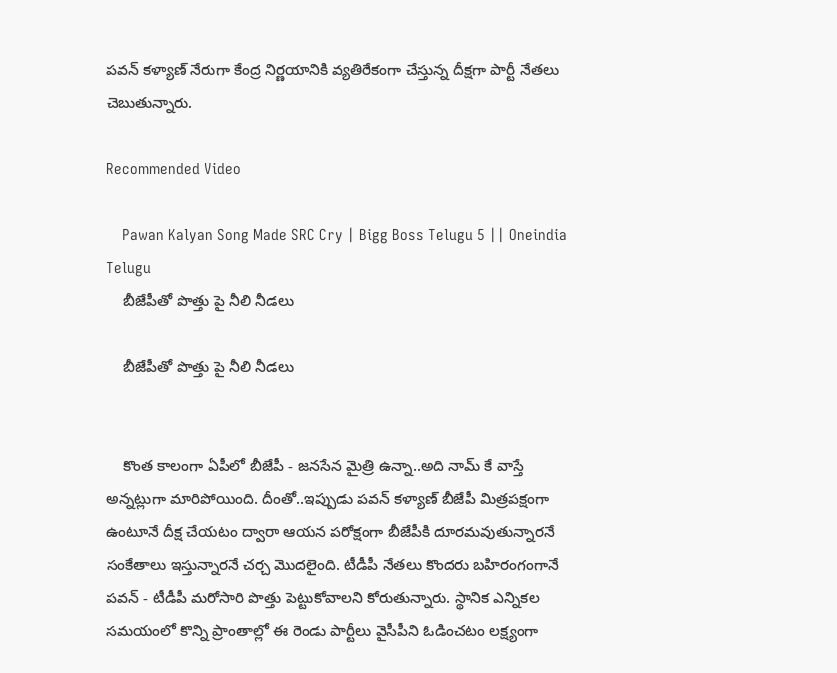పవన్ కళ్యాణ్ నేరుగా కేంద్ర నిర్ణయానికి వ్యతిరేకంగా చేస్తున్న దీక్షగా పార్టీ నేతలు చెబుతున్నారు.

Recommended Video

    Pawan Kalyan Song Made SRC Cry | Bigg Boss Telugu 5 || Oneindia Telugu
    బీజేపీతో పొత్తు పై నీలి నీడలు

    బీజేపీతో పొత్తు పై నీలి నీడలు


    కొంత కాలంగా ఏపీలో బీజేపీ - జనసేన మైత్రి ఉన్నా..అది నామ్ కే వాస్తే అన్నట్లుగా మారిపోయింది. దీంతో..ఇప్పుడు పవన్ కళ్యాణ్ బీజేపీ మిత్రపక్షంగా ఉంటూనే దీక్ష చేయటం ద్వారా ఆయన పరోక్షంగా బీజేపీకి దూరమవుతున్నారనే సంకేతాలు ఇస్తున్నారనే చర్చ మొదలైంది. టీడీపీ నేతలు కొందరు బహిరంగంగానే పవన్ - టీడీపీ మరోసారి పొత్తు పెట్టుకోవాలని కోరుతున్నారు. స్థానిక ఎన్నికల సమయంలో కొన్ని ప్రాంతాల్లో ఈ రెండు పార్టీలు వైసీపీని ఓడించటం లక్ష్యంగా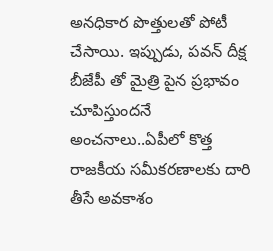అనధికార పొత్తులతో పోటీ చేసాయి. ఇప్పుడు, పవన్ దీక్ష బీజేపీ తో మైత్రి పైన ప్రభావం చూపిస్తుందనే అంచనాలు..ఏపీలో కొత్త రాజకీయ సమీకరణాలకు దారి తీసే అవకాశం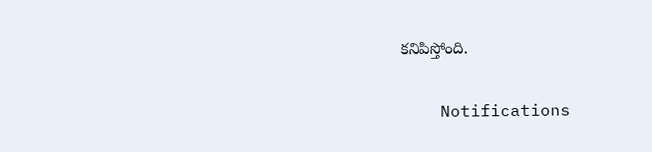కనిపిస్తోంది.

    Notifications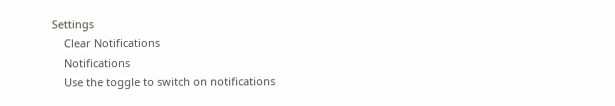Settings
    Clear Notifications
    Notifications
    Use the toggle to switch on notifications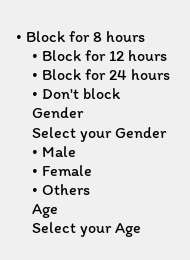• Block for 8 hours
    • Block for 12 hours
    • Block for 24 hours
    • Don't block
    Gender
    Select your Gender
    • Male
    • Female
    • Others
    Age
    Select your Age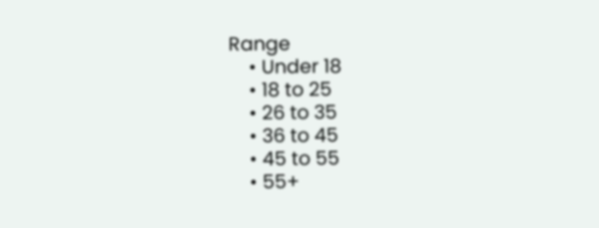Range
    • Under 18
    • 18 to 25
    • 26 to 35
    • 36 to 45
    • 45 to 55
    • 55+